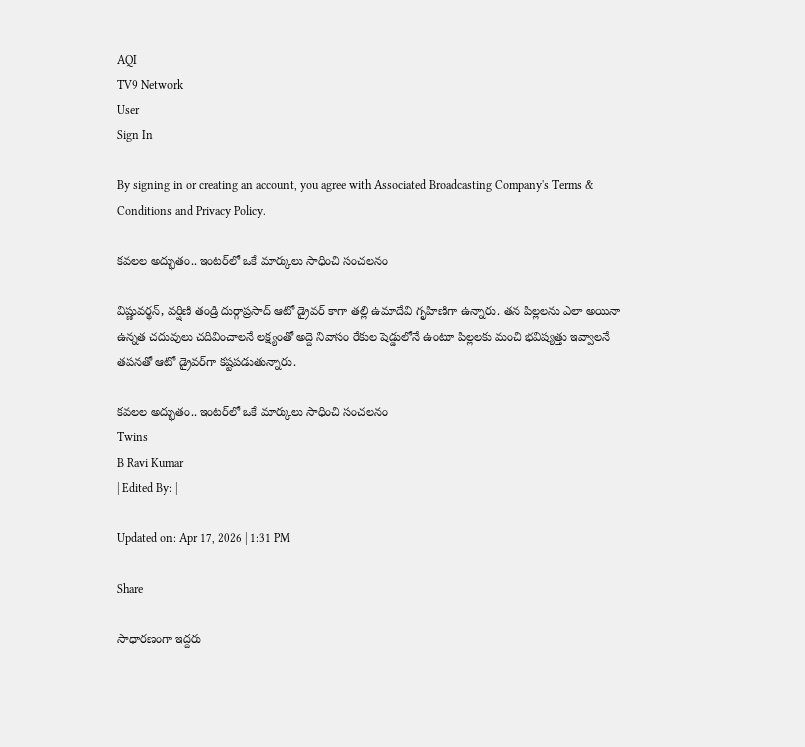AQI
TV9 Network
User
Sign In

By signing in or creating an account, you agree with Associated Broadcasting Company's Terms & Conditions and Privacy Policy.

కవలల అద్భుతం.. ఇంటర్‌లో ఒకే మార్కులు సాధించి సంచలనం

విష్ణువర్థన్, వర్షిణి తండ్రి దుర్గాప్రసాద్‌ ఆటో డ్రైవర్‌ కాగా తల్లి ఉమాదేవి గృహిణిగా ఉన్నారు. తన పిల్లలను ఎలా అయినా ఉన్నత చదువులు చదివించాలనే లక్ష్యంతో అద్దె నివాసం రేకుల షెడ్డులోనే ఉంటూ పిల్లలకు మంచి భవిష్యత్తు ఇవ్వాలనే తపనతో ఆటో డ్రైవర్‌గా కష్టపడుతున్నారు.

కవలల అద్భుతం.. ఇంటర్‌లో ఒకే మార్కులు సాధించి సంచలనం
Twins
B Ravi Kumar
| Edited By: |

Updated on: Apr 17, 2026 | 1:31 PM

Share

సాధారణంగా ఇద్దరు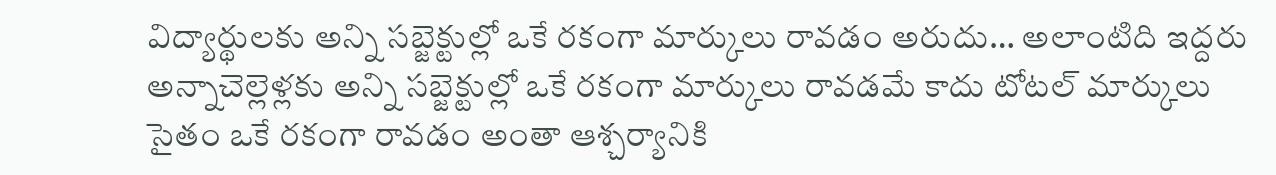విద్యార్థులకు అన్ని సబ్జెక్టుల్లో ఒకే రకంగా మార్కులు రావడం అరుదు… అలాంటిది ఇద్దరు అన్నాచెల్లెళ్లకు అన్ని సబ్జెక్టుల్లో ఒకే రకంగా మార్కులు రావడమే కాదు టోటల్‌ మార్కులు సైతం ఒకే రకంగా రావడం అంతా ఆశ్చర్యానికి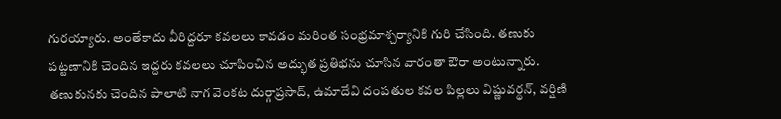గురయ్యారు. అంతేకాదు వీరిద్దరూ కవలలు కావడం మరింత సంభ్రమాశ్చర్యానికి గురి చేసింది. తణుకు పట్టణానికి చెందిన ఇద్దరు కవలలు చూపించిన అద్భుత ప్రతిభను చూసిన వారంతా ఔరా అంటున్నారు. తణుకునకు చెందిన పాలాటి నాగ వెంకట దుర్గాప్రసాద్, ఉమాదేవి దంపతుల కవల పిల్లలు విష్ణువర్థన్, వర్షిణి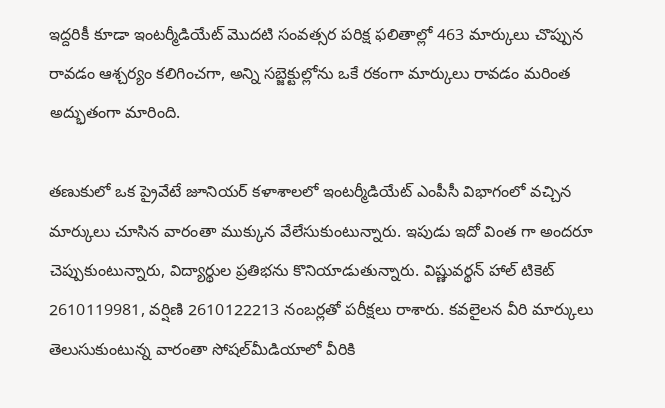ఇద్దరికీ కూడా ఇంటర్మీడియేట్‌ మొదటి సంవత్సర పరిక్ష ఫలితాల్లో 463 మార్కులు చొప్పున రావడం ఆశ్చర్యం కలిగించగా, అన్ని సబ్జెక్టుల్లోను ఒకే రకంగా మార్కులు రావడం మరింత అద్భుతంగా మారింది.

తణుకులో ఒక ప్రైవేటే జూనియర్‌ కళాశాలలో ఇంటర్మీడియేట్‌ ఎంపీసీ విభాగంలో వచ్చిన మార్కులు చూసిన వారంతా ముక్కున వేలేసుకుంటున్నారు. ఇపుడు ఇదో వింత గా అందరూ చెప్పుకుంటున్నారు, విద్యార్థుల ప్రతిభను కొనియాడుతున్నారు. విష్ణువర్థన్‌ హాల్‌ టికెట్‌ 2610119981, వర్షిణి 2610122213 నంబర్లతో పరీక్షలు రాశారు. కవలైలన వీరి మార్కులు తెలుసుకుంటున్న వారంతా సోషల్‌మీడియాలో వీరికి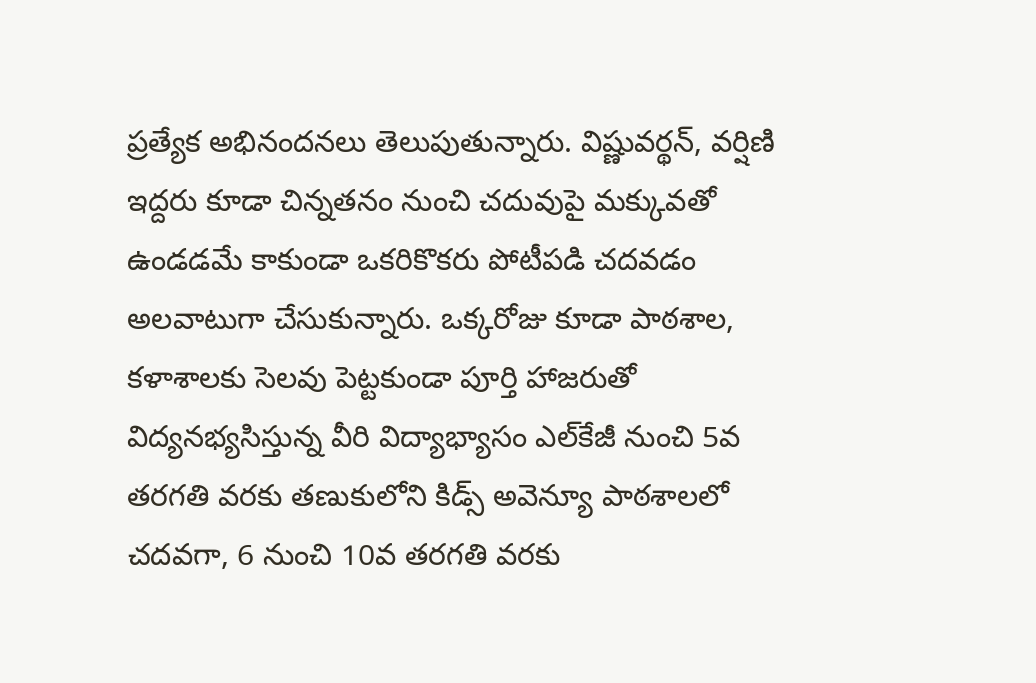ప్రత్యేక అభినందనలు తెలుపుతున్నారు. విష్ణువర్థన్, వర్షిణి ఇద్దరు కూడా చిన్నతనం నుంచి చదువుపై మక్కువతో ఉండడమే కాకుండా ఒకరికొకరు పోటీపడి చదవడం అలవాటుగా చేసుకున్నారు. ఒక్కరోజు కూడా పాఠశాల, కళాశాలకు సెలవు పెట్టకుండా పూర్తి హాజరుతో విద్యనభ్యసిస్తున్న వీరి విద్యాభ్యాసం ఎల్‌కేజీ నుంచి 5వ తరగతి వరకు తణుకులోని కిడ్స్‌ అవెన్యూ పాఠశాలలో చదవగా, 6 నుంచి 10వ తరగతి వరకు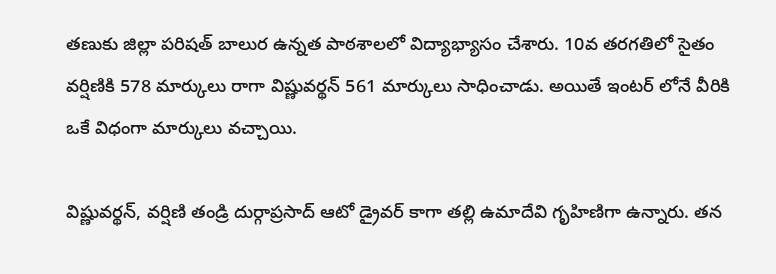తణుకు జిల్లా పరిషత్‌ బాలుర ఉన్నత పాఠశాలలో విద్యాభ్యాసం చేశారు. 10వ తరగతిలో సైతం వర్షిణికి 578 మార్కులు రాగా విష్ణువర్థన్‌ 561 మార్కులు సాధించాడు. అయితే ఇంటర్ లోనే వీరికి ఒకే విధంగా మార్కులు వచ్చాయి.

విష్ణువర్థన్, వర్షిణి తండ్రి దుర్గాప్రసాద్‌ ఆటో డ్రైవర్‌ కాగా తల్లి ఉమాదేవి గృహిణిగా ఉన్నారు. తన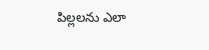పిల్లలను ఎలా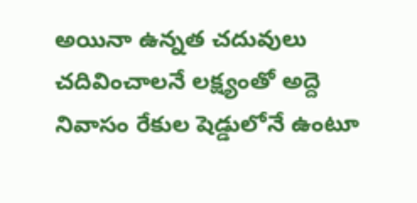అయినా ఉన్నత చదువులు చదివించాలనే లక్ష్యంతో అద్దె నివాసం రేకుల షెడ్డులోనే ఉంటూ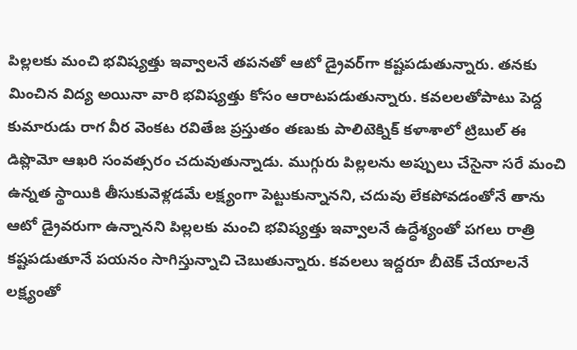పిల్లలకు మంచి భవిష్యత్తు ఇవ్వాలనే తపనతో ఆటో డ్రైవర్‌గా కష్టపడుతున్నారు. తనకు మించిన విద్య అయినా వారి భవిష్యత్తు కోసం ఆరాటపడుతున్నారు. కవలలతోపాటు పెద్ద కుమారుడు రాగ వీర వెంకట రవితేజ ప్రస్తుతం తణుకు పాలిటెక్నిక్‌ కళాశాలో ట్రిబుల్‌ ఈ డిప్లొమో ఆఖరి సంవత్సరం చదువుతున్నాడు. ముగ్గురు పిల్లలను అప్పులు చేసైనా సరే మంచి ఉన్నత స్థాయికి తీసుకువెళ్లడమే లక్ష్యంగా పెట్టుకున్నానని, చదువు లేకపోవడంతోనే తాను ఆటో డ్రైవరుగా ఉన్నానని పిల్లలకు మంచి భవిష్యత్తు ఇవ్వాలనే ఉద్ధేశ్యంతో పగలు రాత్రి కష్టపడుతూనే పయనం సాగిస్తున్నాచి చెబుతున్నారు. కవలలు ఇద్దరూ బీటెక్‌ చేయాలనే లక్ష్యంతో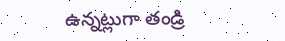ఉన్నట్లుగా తండ్రి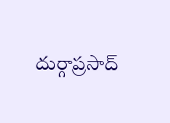దుర్గాప్రసాద్‌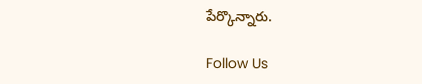పేర్కొన్నారు.

Follow Us